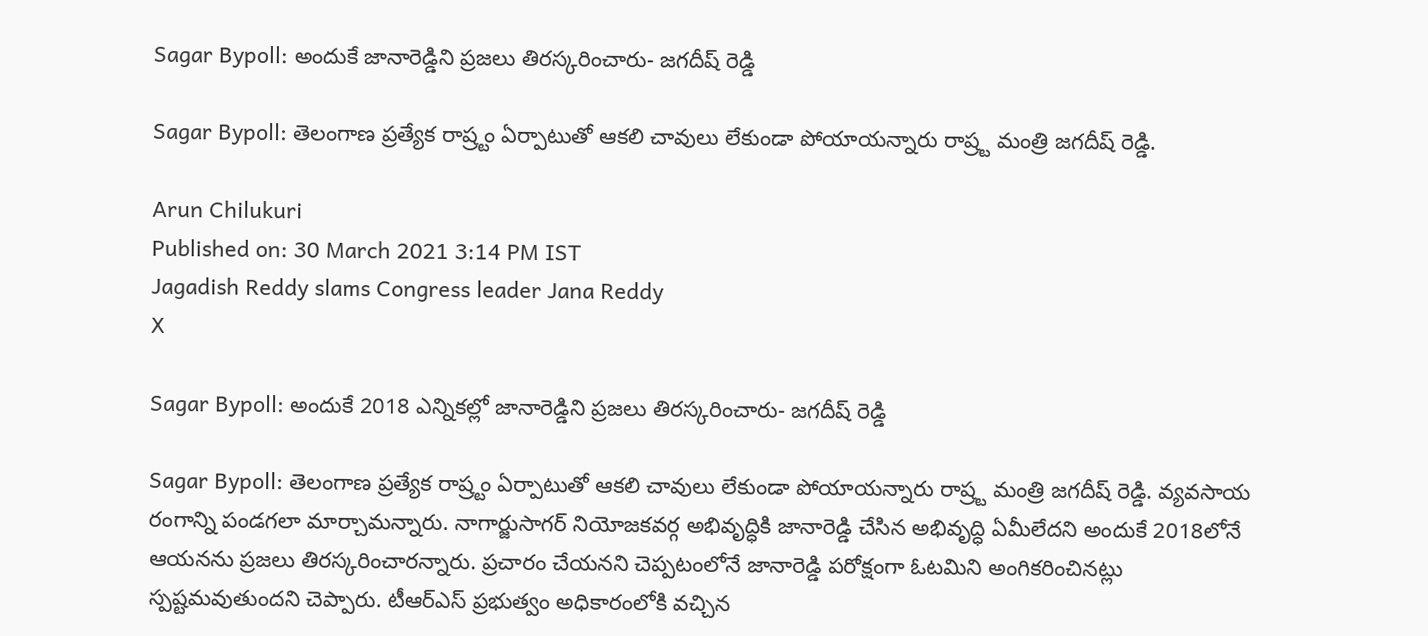Sagar Bypoll: అందుకే జానారెడ్డిని ప్రజలు తిరస్కరించారు- జగదీష్ రెడ్డి

Sagar Bypoll: తెలంగాణ ప్రత్యేక రాష్ర్టం ఏర్పాటుతో ఆకలి చావులు లేకుండా పోయాయన్నారు రాష్ర్ట మంత్రి జగదీష్ రెడ్డి.

Arun Chilukuri
Published on: 30 March 2021 3:14 PM IST
Jagadish Reddy slams Congress leader Jana Reddy
X

Sagar Bypoll: అందుకే 2018 ఎన్నికల్లో జానారెడ్డిని ప్రజలు తిరస్కరించారు- జగదీష్ రెడ్డి

Sagar Bypoll: తెలంగాణ ప్రత్యేక రాష్ర్టం ఏర్పాటుతో ఆకలి చావులు లేకుండా పోయాయన్నారు రాష్ర్ట మంత్రి జగదీష్ రెడ్డి. వ్యవసాయ రంగాన్ని పండగలా మార్చామన్నారు. నాగార్జుసాగర్ నియోజకవర్గ అభివృద్ధికి జానారెడ్డి చేసిన అభివృద్ధి ఏమీలేదని అందుకే 2018లోనే ఆయనను ప్రజలు తిరస్కరించారన్నారు. ప్రచారం చేయనని చెప్పటంలోనే జానారెడ్డి పరోక్షంగా ఓటమిని అంగికరించినట్లు స్పష్టమవుతుందని చెప్పారు. టీఆర్ఎస్ ప్రభుత్వం అధికారంలోకి వచ్చిన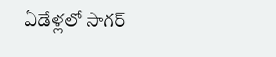ఏడేళ్లలో సాగర్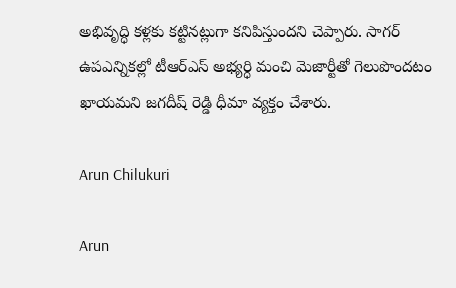అభివృద్ధి కళ్లకు కట్టినట్లుగా కనిపిస్తుందని చెప్పారు. సాగర్ ఉపఎన్నికల్లో టీఆర్ఎస్ అభ్యర్ధి మంచి మెజార్టీతో గెలుపొందటం ఖాయమని జగదీష్ రెడ్డి ధీమా వ్యక్తం చేశారు.

Arun Chilukuri

Arun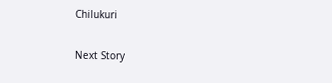Chilukuri

Next Story